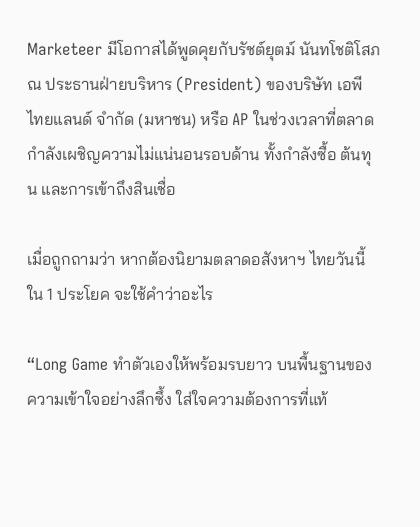Marketeer มีโอกาสได้พูดคุยกับรัชต์ยุตม์ นันทโชติโสภณ ประธานฝ่ายบริหาร (President) ของบริษัท เอพี ไทยแลนด์ จำกัด (มหาชน) หรือ AP ในช่วงเวลาที่ตลาดกำลังเผชิญความไม่แน่นอนรอบด้าน ทั้งกำลังซื้อ ต้นทุน และการเข้าถึงสินเชื่อ

เมื่อถูกถามว่า หากต้องนิยามตลาดอสังหาฯ ไทยวันนี้ใน 1 ประโยค จะใช้คำว่าอะไร

“Long Game ทำตัวเองให้พร้อมรบยาว บนพื้นฐานของความเข้าใจอย่างลึกซึ้ง ใส่ใจความต้องการที่แท้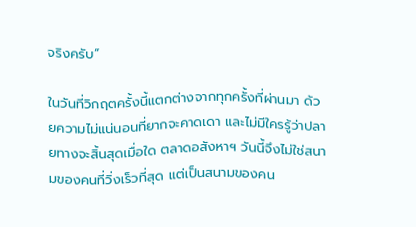จริงครับ”

ในวันที่วิกฤตครั้งนี้แตกต่างจากทุกครั้งที่ผ่านมา ด้วยความไม่แน่นอนที่ยากจะคาดเดา และไม่มีใครรู้ว่าปลายทางจะสิ้นสุดเมื่อใด ตลาดอสังหาฯ วันนี้จึงไม่ใช่สนามของคนที่วิ่งเร็วที่สุด แต่เป็นสนามของคน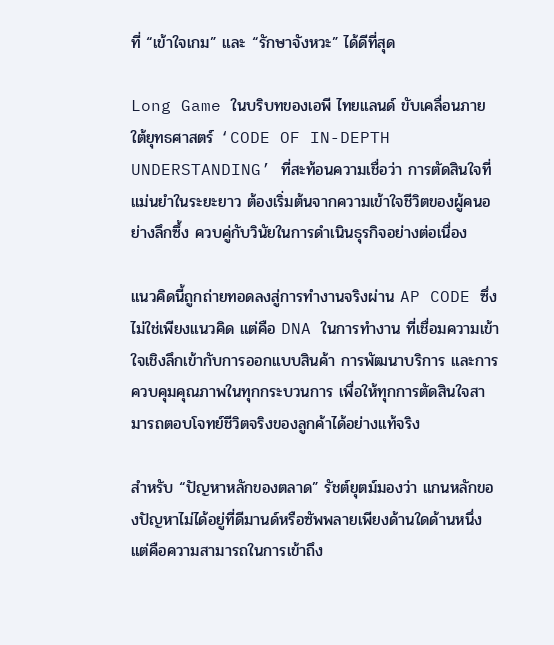ที่ “เข้าใจเกม” และ “รักษาจังหวะ” ได้ดีที่สุด

Long Game ในบริบทของเอพี ไทยแลนด์ ขับเคลื่อนภายใต้ยุทธศาสตร์ ‘CODE OF IN-DEPTH UNDERSTANDING’ ที่สะท้อนความเชื่อว่า การตัดสินใจที่แม่นยำในระยะยาว ต้องเริ่มต้นจากความเข้าใจชีวิตของผู้คนอย่างลึกซึ้ง ควบคู่กับวินัยในการดำเนินธุรกิจอย่างต่อเนื่อง

แนวคิดนี้ถูกถ่ายทอดลงสู่การทำงานจริงผ่าน AP CODE ซึ่งไม่ใช่เพียงแนวคิด แต่คือ DNA ในการทำงาน ที่เชื่อมความเข้าใจเชิงลึกเข้ากับการออกแบบสินค้า การพัฒนาบริการ และการควบคุมคุณภาพในทุกกระบวนการ เพื่อให้ทุกการตัดสินใจสามารถตอบโจทย์ชีวิตจริงของลูกค้าได้อย่างแท้จริง

สำหรับ “ปัญหาหลักของตลาด” รัชต์ยุตม์มองว่า แกนหลักของปัญหาไม่ได้อยู่ที่ดีมานด์หรือซัพพลายเพียงด้านใดด้านหนึ่ง แต่คือความสามารถในการเข้าถึง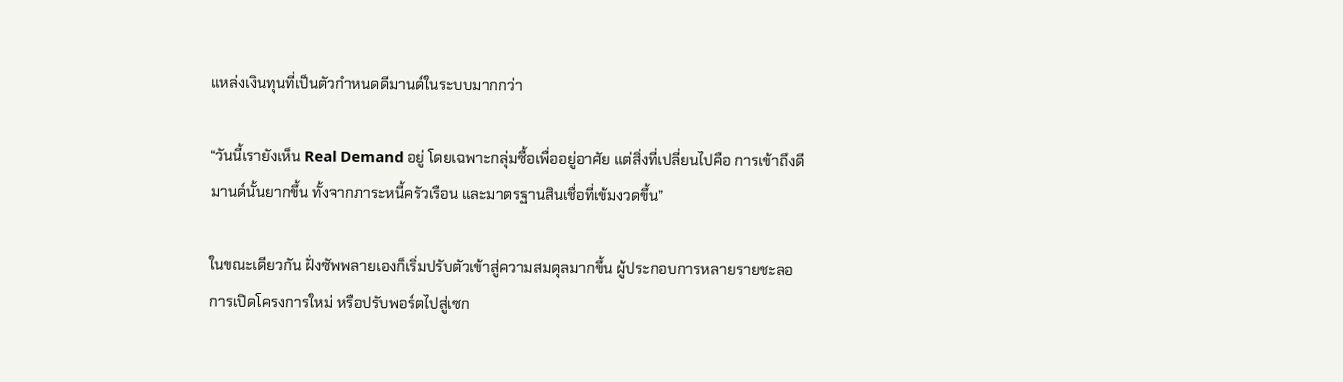แหล่งเงินทุนที่เป็นตัวกำหนดดีมานด์ในระบบมากกว่า

“วันนี้เรายังเห็น Real Demand อยู่ โดยเฉพาะกลุ่มซื้อเพื่ออยู่อาศัย แต่สิ่งที่เปลี่ยนไปคือ การเข้าถึงดีมานด์นั้นยากขึ้น ทั้งจากภาระหนี้ครัวเรือน และมาตรฐานสินเชื่อที่เข้มงวดขึ้น”

ในขณะเดียวกัน ฝั่งซัพพลายเองก็เริ่มปรับตัวเข้าสู่ความสมดุลมากขึ้น ผู้ประกอบการหลายรายชะลอการเปิดโครงการใหม่ หรือปรับพอร์ตไปสู่เซก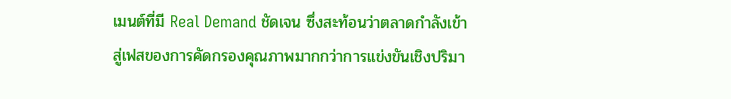เมนต์ที่มี Real Demand ชัดเจน ซึ่งสะท้อนว่าตลาดกำลังเข้าสู่เฟสของการคัดกรองคุณภาพมากกว่าการแข่งขันเชิงปริมา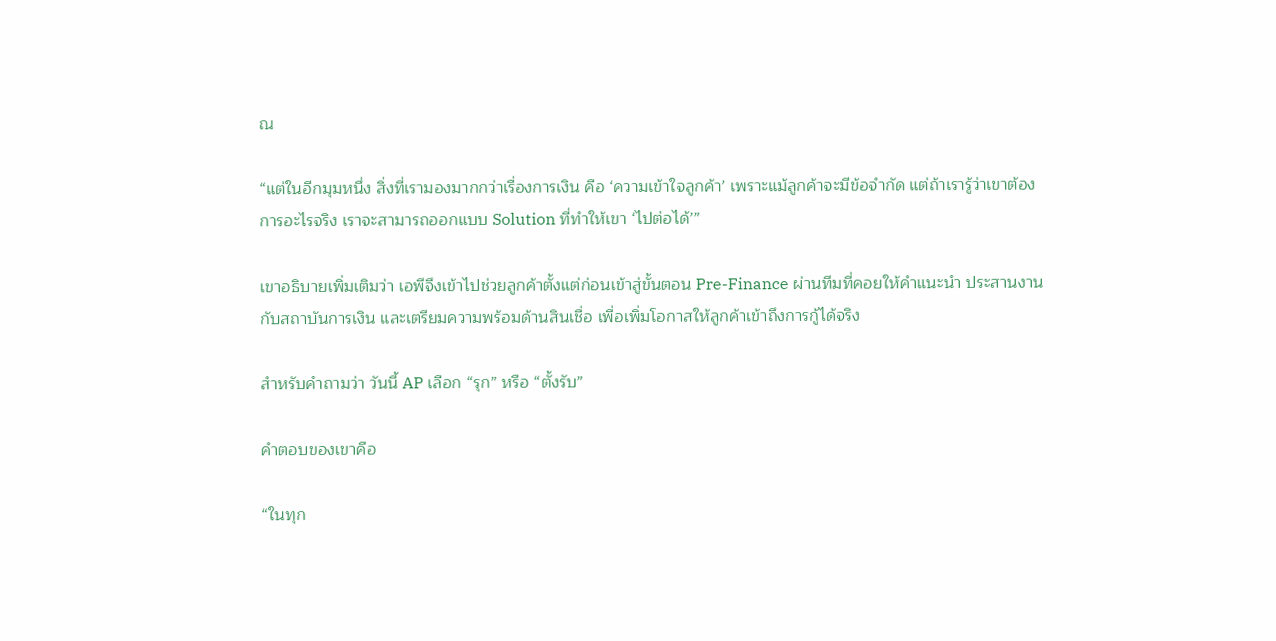ณ

“แต่ในอีกมุมหนึ่ง สิ่งที่เรามองมากกว่าเรื่องการเงิน คือ ‘ความเข้าใจลูกค้า’ เพราะแม้ลูกค้าจะมีข้อจำกัด แต่ถ้าเรารู้ว่าเขาต้องการอะไรจริง เราจะสามารถออกแบบ Solution ที่ทำให้เขา ‘ไปต่อได้’”

เขาอธิบายเพิ่มเติมว่า เอพีจึงเข้าไปช่วยลูกค้าตั้งแต่ก่อนเข้าสู่ขั้นตอน Pre-Finance ผ่านทีมที่คอยให้คำแนะนำ ประสานงานกับสถาบันการเงิน และเตรียมความพร้อมด้านสินเชื่อ เพื่อเพิ่มโอกาสให้ลูกค้าเข้าถึงการกู้ได้จริง

สำหรับคำถามว่า วันนี้ AP เลือก “รุก” หรือ “ตั้งรับ”

คำตอบของเขาคือ

“ในทุก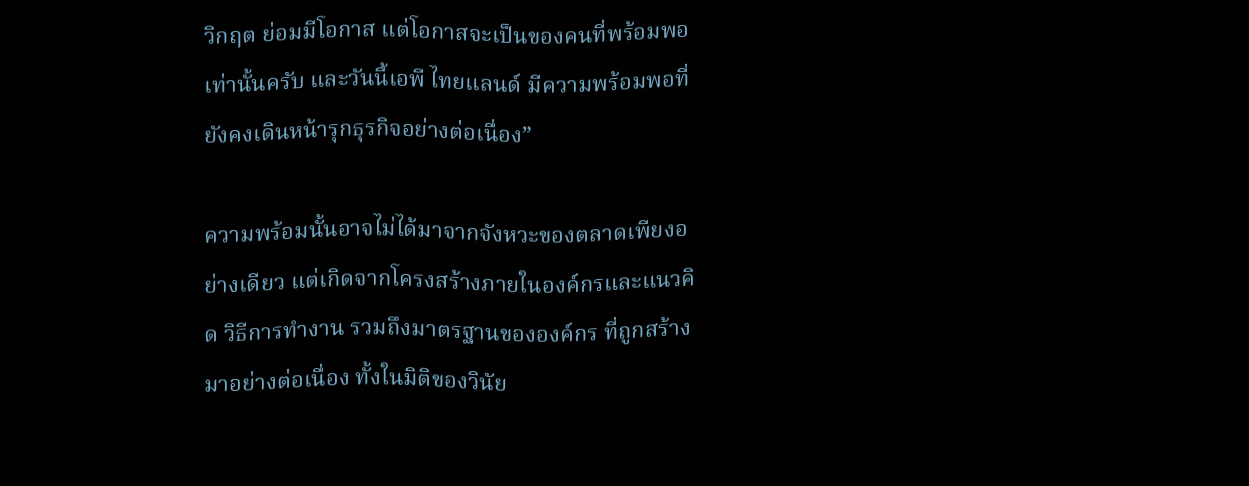วิกฤต ย่อมมีโอกาส แต่โอกาสจะเป็นของคนที่พร้อมพอเท่านั้นครับ และวันนี้เอพี ไทยแลนด์ มีความพร้อมพอที่ยังคงเดินหน้ารุกธุรกิจอย่างต่อเนื่อง”

ความพร้อมนั้นอาจไม่ได้มาจากจังหวะของตลาดเพียงอย่างเดียว แต่เกิดจากโครงสร้างภายในองค์กรและแนวคิด วิธีการทำงาน รวมถึงมาตรฐานขององค์กร ที่ถูกสร้างมาอย่างต่อเนื่อง ทั้งในมิติของวินัย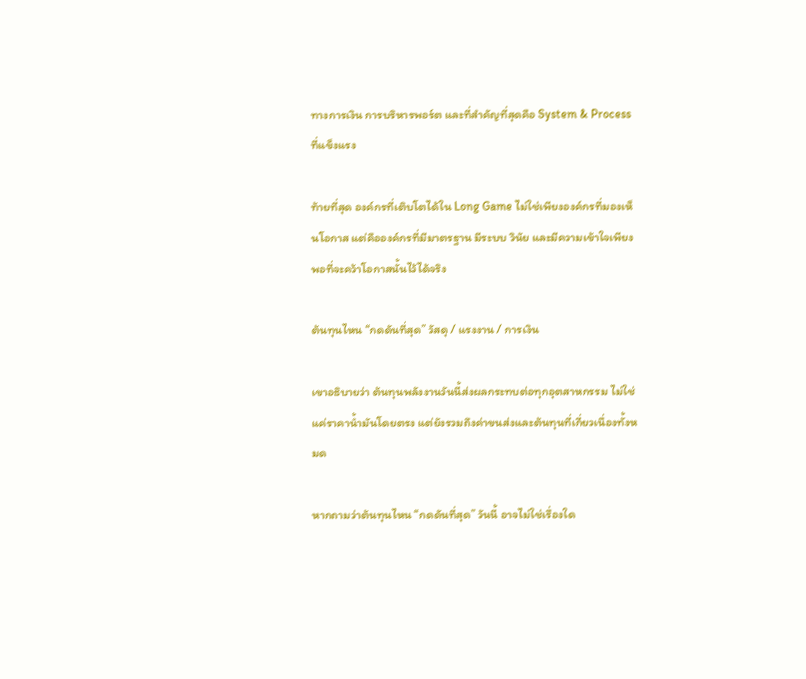ทางการเงิน การบริหารพอร์ต และที่สำคัญที่สุดคือ System & Process ที่แข็งแรง

ท้ายที่สุด องค์กรที่เติบโตได้ใน Long Game ไม่ใช่เพียงองค์กรที่มองเห็นโอกาส แต่คือองค์กรที่มีมาตรฐาน มีระบบ วินัย และมีความเข้าใจเพียงพอที่จะคว้าโอกาสนั้นไว้ได้จริง

ต้นทุนไหน “กดดันที่สุด” วัสดุ / แรงงาน / การเงิน

เขาอธิบายว่า ต้นทุนพลังงานวันนี้ส่งผลกระทบต่อทุกอุตสาหกรรม ไม่ใช่แค่ราคาน้ำมันโดยตรง แต่ยังรวมถึงค่าขนส่งและต้นทุนที่เกี่ยวเนื่องทั้งหมด

หากถามว่าต้นทุนไหน “กดดันที่สุด” วันนี้ อาจไม่ใช่เรื่องใด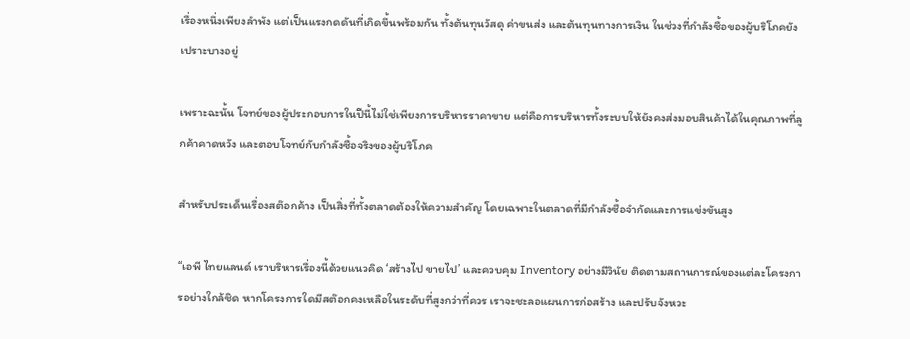เรื่องหนึ่งเพียงลำพัง แต่เป็นแรงกดดันที่เกิดขึ้นพร้อมกัน ทั้งต้นทุนวัสดุ ค่าขนส่ง และต้นทุนทางการเงิน ในช่วงที่กำลังซื้อของผู้บริโภคยังเปราะบางอยู่

เพราะฉะนั้น โจทย์ของผู้ประกอบการในปีนี้ไม่ใช่เพียงการบริหารราคาขาย แต่คือการบริหารทั้งระบบให้ยังคงส่งมอบสินค้าได้ในคุณภาพที่ลูกค้าคาดหวัง และตอบโจทย์กับกำลังซื้อจริงของผู้บริโภค

สำหรับประเด็นเรื่องสต๊อกค้าง เป็นสิ่งที่ทั้งตลาดต้องให้ความสำคัญ โดยเฉพาะในตลาดที่มีกำลังซื้อจำกัดและการแข่งขันสูง

“เอพี ไทยแลนด์ เราบริหารเรื่องนี้ด้วยแนวคิด ‘สร้างไป ขายไป’ และควบคุม Inventory อย่างมีวินัย ติดตามสถานการณ์ของแต่ละโครงการอย่างใกล้ชิด หากโครงการใดมีสต๊อกคงเหลือในระดับที่สูงกว่าที่ควร เราจะชะลอแผนการก่อสร้าง และปรับจังหวะ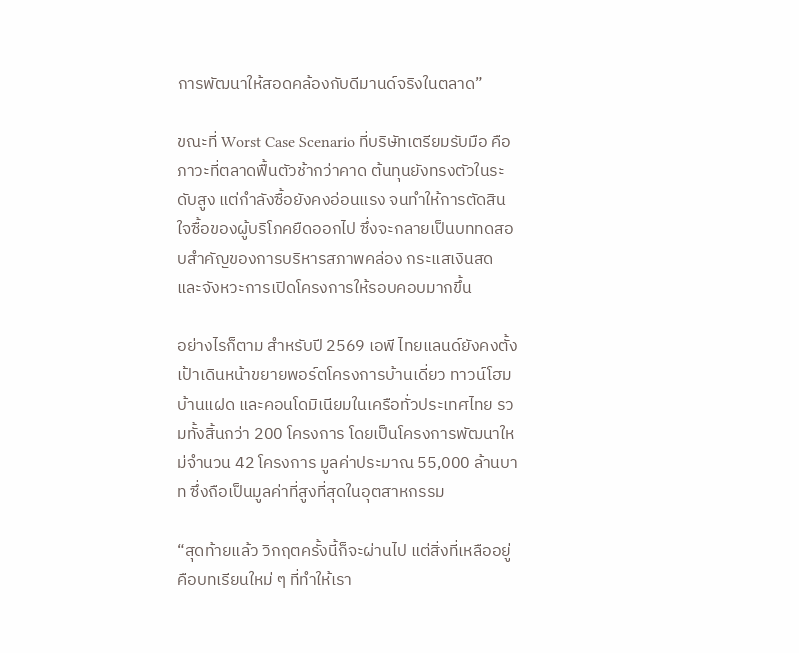การพัฒนาให้สอดคล้องกับดีมานด์จริงในตลาด”

ขณะที่ Worst Case Scenario ที่บริษัทเตรียมรับมือ คือภาวะที่ตลาดฟื้นตัวช้ากว่าคาด ต้นทุนยังทรงตัวในระดับสูง แต่กำลังซื้อยังคงอ่อนแรง จนทำให้การตัดสินใจซื้อของผู้บริโภคยืดออกไป ซึ่งจะกลายเป็นบททดสอบสำคัญของการบริหารสภาพคล่อง กระแสเงินสด และจังหวะการเปิดโครงการให้รอบคอบมากขึ้น

อย่างไรก็ตาม สำหรับปี 2569 เอพี ไทยแลนด์ยังคงตั้งเป้าเดินหน้าขยายพอร์ตโครงการบ้านเดี่ยว ทาวน์โฮม บ้านแฝด และคอนโดมิเนียมในเครือทั่วประเทศไทย รวมทั้งสิ้นกว่า 200 โครงการ โดยเป็นโครงการพัฒนาใหม่จำนวน 42 โครงการ มูลค่าประมาณ 55,000 ล้านบาท ซึ่งถือเป็นมูลค่าที่สูงที่สุดในอุตสาหกรรม

“สุดท้ายแล้ว วิกฤตครั้งนี้ก็จะผ่านไป แต่สิ่งที่เหลืออยู่ คือบทเรียนใหม่ ๆ ที่ทำให้เรา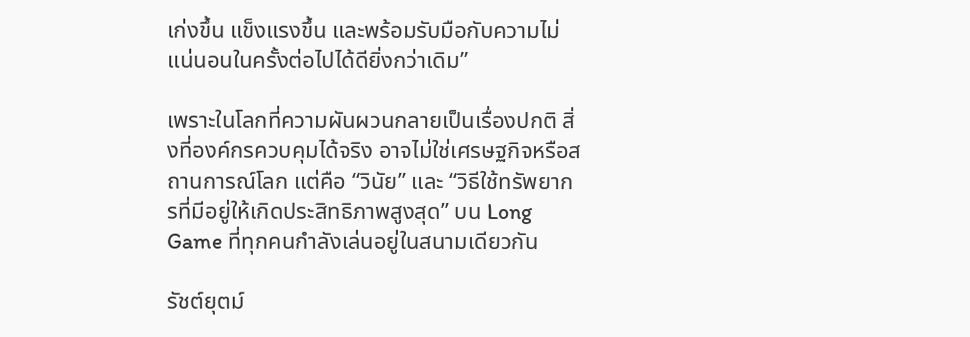เก่งขึ้น แข็งแรงขึ้น และพร้อมรับมือกับความไม่แน่นอนในครั้งต่อไปได้ดียิ่งกว่าเดิม”

เพราะในโลกที่ความผันผวนกลายเป็นเรื่องปกติ สิ่งที่องค์กรควบคุมได้จริง อาจไม่ใช่เศรษฐกิจหรือสถานการณ์โลก แต่คือ “วินัย” และ “วิธีใช้ทรัพยากรที่มีอยู่ให้เกิดประสิทธิภาพสูงสุด” บน Long Game ที่ทุกคนกำลังเล่นอยู่ในสนามเดียวกัน

รัชต์ยุตม์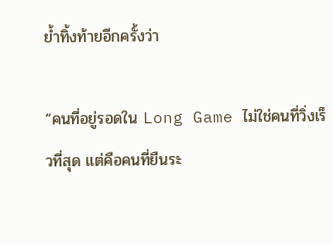ย้ำทิ้งท้ายอีกครั้งว่า

“คนที่อยู่รอดใน Long Game ไม่ใช่คนที่วิ่งเร็วที่สุด แต่คือคนที่ยืนระ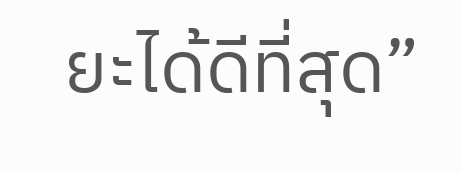ยะได้ดีที่สุด”